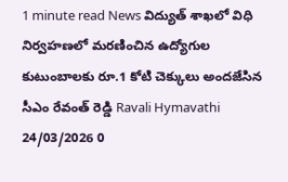1 minute read News విద్యుత్ శాఖలో విధి నిర్వహణలో మరణించిన ఉద్యోగుల కుటుంబాలకు రూ.1 కోటి చెక్కులు అందజేసిన సీఎం రేవంత్ రెడ్డి Ravali Hymavathi 24/03/2026 0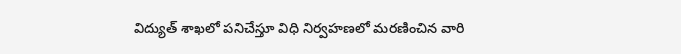విద్యుత్ శాఖలో పనిచేస్తూ విధి నిర్వహణలో మరణించిన వారి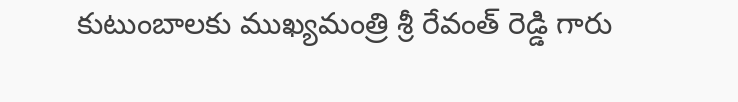కుటుంబాలకు ముఖ్యమంత్రి శ్రీ రేవంత్ రెడ్డి గారు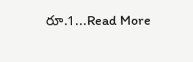రూ.1...Read More